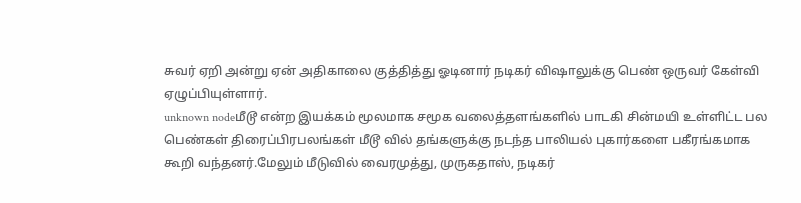சுவர் ஏறி அன்று ஏன் அதிகாலை குத்தித்து ஓடினார் நடிகர் விஷாலுக்கு பெண் ஒருவர் கேள்வி ஏழுப்பியுள்ளார்.
unknown nodeமீடூ என்ற இயக்கம் மூலமாக சமூக வலைத்தளங்களில் பாடகி சின்மயி உள்ளிட்ட பல பெண்கள் திரைப்பிரபலங்கள் மீடூ வில் தங்களுக்கு நடந்த பாலியல் புகார்களை பகீரங்கமாக கூறி வந்தனர்.மேலும் மீடுவில் வைரமுத்து, முருகதாஸ், நடிகர்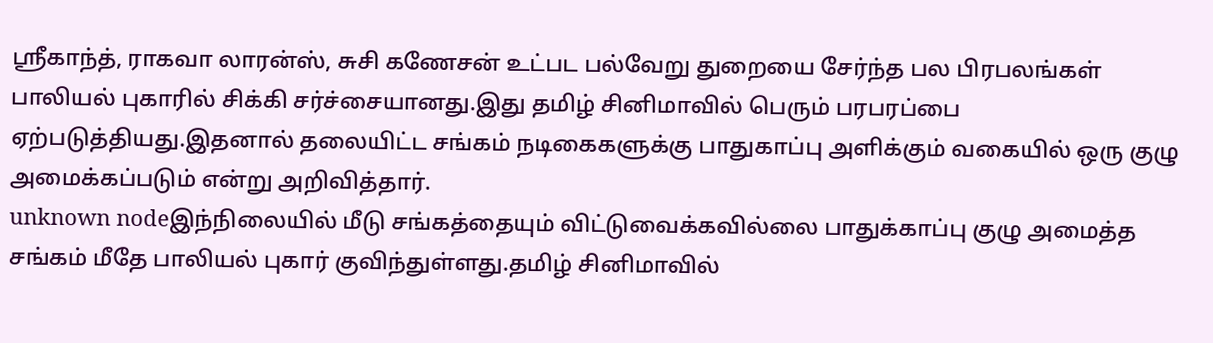ஸ்ரீகாந்த், ராகவா லாரன்ஸ், சுசி கணேசன் உட்பட பல்வேறு துறையை சேர்ந்த பல பிரபலங்கள் பாலியல் புகாரில் சிக்கி சர்ச்சையானது.இது தமிழ் சினிமாவில் பெரும் பரபரப்பை ஏற்படுத்தியது.இதனால் தலையிட்ட சங்கம் நடிகைகளுக்கு பாதுகாப்பு அளிக்கும் வகையில் ஒரு குழு அமைக்கப்படும் என்று அறிவித்தார்.
unknown nodeஇந்நிலையில் மீடு சங்கத்தையும் விட்டுவைக்கவில்லை பாதுக்காப்பு குழு அமைத்த சங்கம் மீதே பாலியல் புகார் குவிந்துள்ளது.தமிழ் சினிமாவில்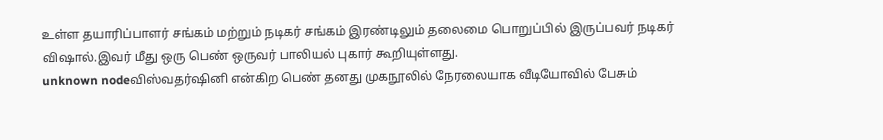உள்ள தயாரிப்பாளர் சங்கம் மற்றும் நடிகர் சங்கம் இரண்டிலும் தலைமை பொறுப்பில் இருப்பவர் நடிகர் விஷால்.இவர் மீது ஒரு பெண் ஒருவர் பாலியல் புகார் கூறியுள்ளது.
unknown nodeவிஸ்வதர்ஷினி என்கிற பெண் தனது முகநூலில் நேரலையாக வீடியோவில் பேசும்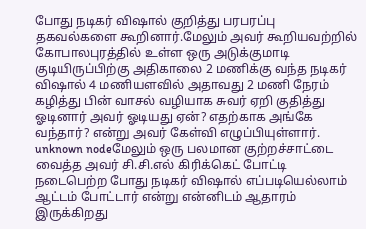போது நடிகர் விஷால் குறித்து பரபரப்பு தகவல்களை கூறினார்.மேலும் அவர் கூறியவற்றில் கோபாலபுரத்தில் உள்ள ஒரு அடுக்குமாடி குடியிருப்பிற்கு அதிகாலை 2 மணிக்கு வந்த நடிகர் விஷால் 4 மணியளவில் அதாவது 2 மணி நேரம் கழித்து பின் வாசல் வழியாக சுவர் ஏறி குதித்து ஓடினார் அவர் ஓடியது ஏன்? எதற்காக அங்கே வந்தார்? என்று அவர் கேள்வி எழுப்பியுள்ளார்.
unknown nodeமேலும் ஒரு பலமான குற்றச்சாட்டை வைத்த அவர் சி.சி.எல் கிரிக்கெட் போட்டி நடைபெற்ற போது நடிகர் விஷால் எப்படியெல்லாம் ஆட்டம் போட்டார் என்று என்னிடம் ஆதாரம் இருக்கிறது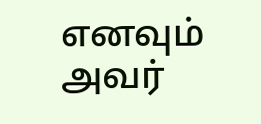எனவும் அவர்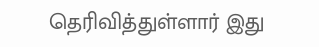தெரிவித்துள்ளார் இது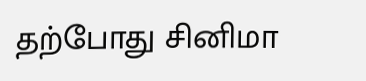தற்போது சினிமா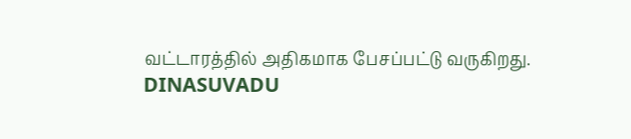வட்டாரத்தில் அதிகமாக பேசப்பட்டு வருகிறது.
DINASUVADU